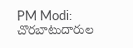PM Modi: చొరబాటుదారుల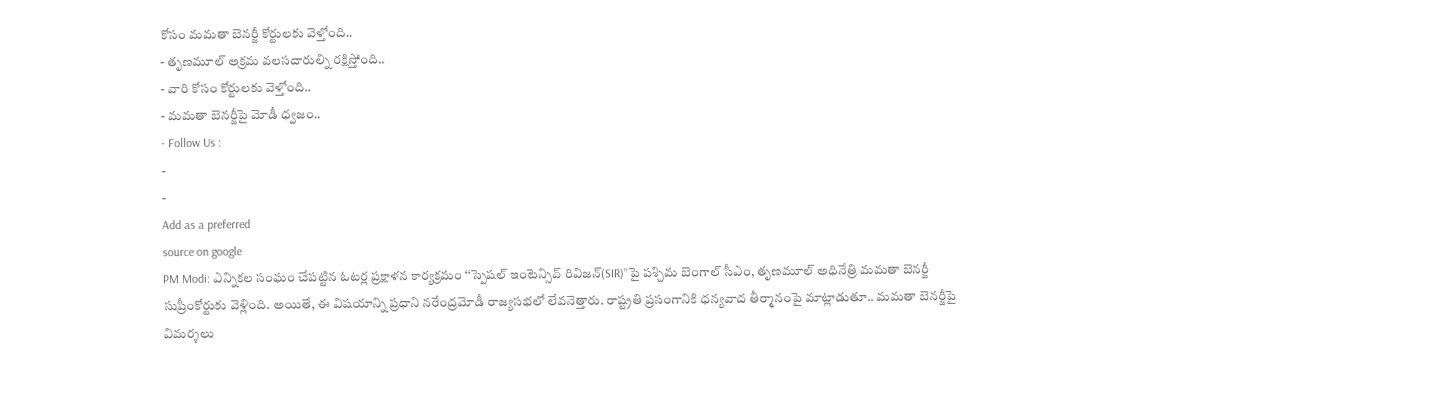కోసం మమతా బెనర్జీ కోర్టులకు వెళ్తోంది..
- తృణమూల్ అక్రమ వలసదారుల్ని రక్షిస్తోంది..
- వారి కోసం కోర్టులకు వెళ్తోంది..
- మమతా బెనర్జీపై మోడీ ధ్వజం..
- Follow Us :
-
-
Add as a preferred
source on google
PM Modi: ఎన్నికల సంఘం చేపట్టిన ఓటర్ల ప్రక్షాళన కార్యక్రమం ‘‘స్పెషల్ ఇంటెన్సివ్ రివిజన్(SIR)’’పై పశ్చిమ బెంగాల్ సీఎం, తృణమూల్ అధినేత్రి మమతా బెనర్జీ సుప్రీంకోర్టుకు వెళ్లింది. అయితే, ఈ విషయాన్ని ప్రధాని నరేంద్రమోడీ రాజ్యసభలో లేవనెత్తారు. రాష్ట్రతి ప్రసంగానికి ధన్యవాద తీర్మానంపై మాట్లాడుతూ.. మమతా బెనర్జీపై విమర్శలు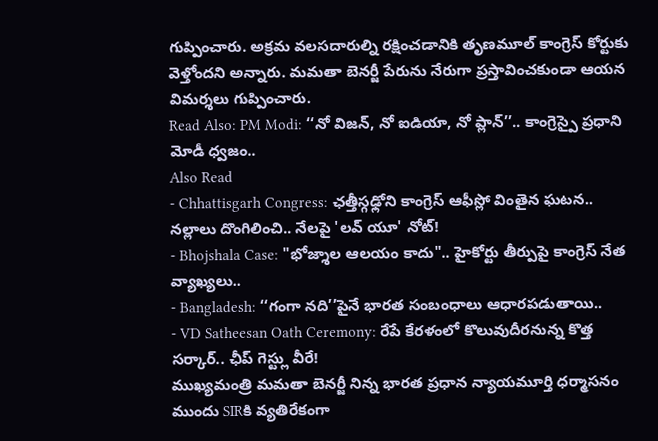గుప్పించారు. అక్రమ వలసదారుల్ని రక్షించడానికి తృణమూల్ కాంగ్రెస్ కోర్టుకు వెళ్తోందని అన్నారు. మమతా బెనర్జీ పేరును నేరుగా ప్రస్తావించకుండా ఆయన విమర్శలు గుప్పించారు.
Read Also: PM Modi: ‘‘నో విజన్, నో ఐడియా, నో ప్లాన్’’.. కాంగ్రెస్పై ప్రధాని మోడీ ధ్వజం..
Also Read
- Chhattisgarh Congress: ఛత్తీస్గఢ్లోని కాంగ్రెస్ ఆఫీస్లో వింతైన ఘటన.. నల్లాలు దొంగిలించి.. నేలపై 'లవ్ యూ' నోట్!
- Bhojshala Case: "భోజ్శాల ఆలయం కాదు".. హైకోర్టు తీర్పుపై కాంగ్రెస్ నేత వ్యాఖ్యలు..
- Bangladesh: ‘‘గంగా నది’’పైనే భారత సంబంధాలు ఆధారపడుతాయి..
- VD Satheesan Oath Ceremony: రేపే కేరళంలో కొలువుదీరనున్న కొత్త సర్కార్.. ఛీప్ గెస్ట్లు వీరే!
ముఖ్యమంత్రి మమతా బెనర్జీ నిన్న భారత ప్రధాన న్యాయమూర్తి ధర్మాసనం ముందు SIRకి వ్యతిరేకంగా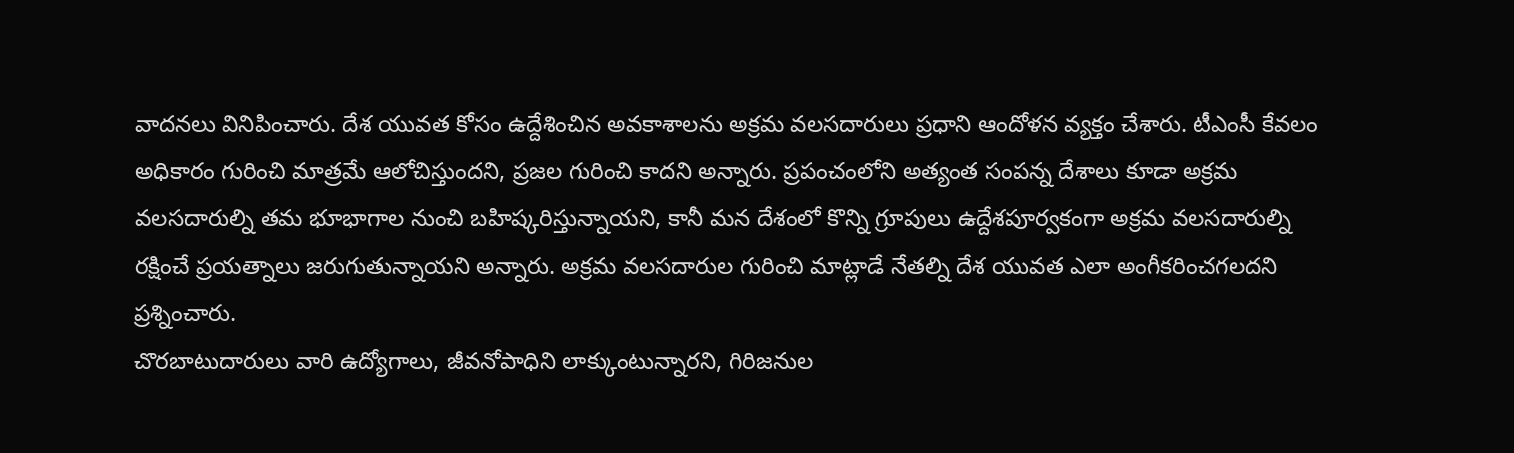వాదనలు వినిపించారు. దేశ యువత కోసం ఉద్దేశించిన అవకాశాలను అక్రమ వలసదారులు ప్రధాని ఆందోళన వ్యక్తం చేశారు. టీఎంసీ కేవలం అధికారం గురించి మాత్రమే ఆలోచిస్తుందని, ప్రజల గురించి కాదని అన్నారు. ప్రపంచంలోని అత్యంత సంపన్న దేశాలు కూడా అక్రమ వలసదారుల్ని తమ భూభాగాల నుంచి బహిష్కరిస్తున్నాయని, కానీ మన దేశంలో కొన్ని గ్రూపులు ఉద్దేశపూర్వకంగా అక్రమ వలసదారుల్ని రక్షించే ప్రయత్నాలు జరుగుతున్నాయని అన్నారు. అక్రమ వలసదారుల గురించి మాట్లాడే నేతల్ని దేశ యువత ఎలా అంగీకరించగలదని ప్రశ్నించారు.
చొరబాటుదారులు వారి ఉద్యోగాలు, జీవనోపాధిని లాక్కుంటున్నారని, గిరిజనుల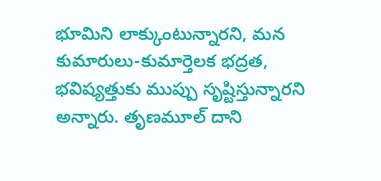భూమిని లాక్కుంటున్నారని, మన కుమారులు-కుమార్తెలక భద్రత, భవిష్యత్తుకు ముప్పు సృష్టిస్తున్నారని అన్నారు. తృణమూల్ దాని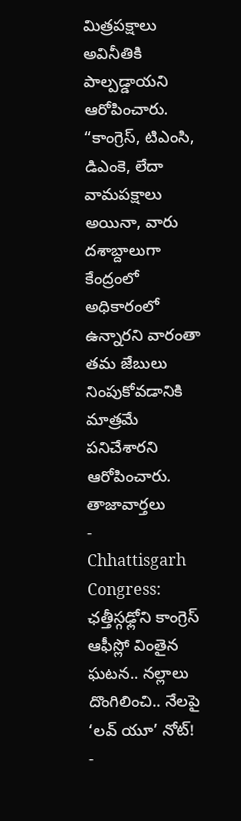మిత్రపక్షాలు అవినీతికి పాల్పడ్డాయని ఆరోపించారు. “కాంగ్రెస్, టిఎంసి, డిఎంకె, లేదా వామపక్షాలు అయినా, వారు దశాబ్దాలుగా కేంద్రంలో అధికారంలో ఉన్నారని వారంతా తమ జేబులు నింపుకోవడానికి మాత్రమే పనిచేశారని ఆరోపించారు.
తాజావార్తలు
-
Chhattisgarh Congress: ఛత్తీస్గఢ్లోని కాంగ్రెస్ ఆఫీస్లో వింతైన ఘటన.. నల్లాలు దొంగిలించి.. నేలపై ‘లవ్ యూ’ నోట్!
-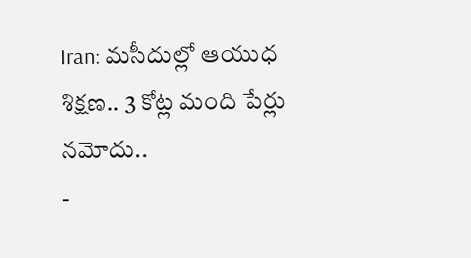Iran: మసీదుల్లో ఆయుధ శిక్షణ.. 3 కోట్ల మంది పేర్లు నమోదు..
-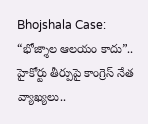Bhojshala Case: “భోజ్శాల ఆలయం కాదు”.. హైకోర్టు తీర్పుపై కాంగ్రెస్ నేత వ్యాఖ్యలు..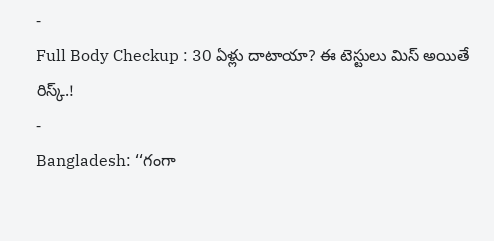-
Full Body Checkup : 30 ఏళ్లు దాటాయా? ఈ టెస్టులు మిస్ అయితే రిస్క్.!
-
Bangladesh: ‘‘గంగా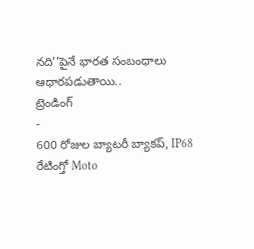నది’’పైనే భారత సంబంధాలు ఆధారపడుతాయి..
ట్రెండింగ్
-
600 రోజుల బ్యాటరీ బ్యాకప్, IP68 రేటింగ్తో Moto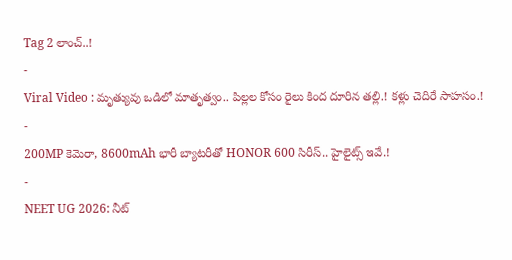Tag 2 లాంచ్..!
-
Viral Video : మృత్యువు ఒడిలో మాతృత్వం.. పిల్లల కోసం రైలు కింద దూరిన తల్లి.! కళ్లు చెదిరే సాహసం.!
-
200MP కెమెరా, 8600mAh భారీ బ్యాటరీతో HONOR 600 సిరీస్.. హైలైట్స్ ఇవే.!
-
NEET UG 2026: నీట్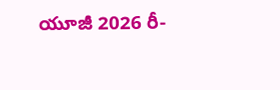యూజీ 2026 రీ-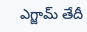ఎగ్జామ్ తేదీ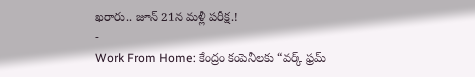ఖరారు.. జూన్ 21న మళ్లీ పరీక్ష.!
-
Work From Home: కేంద్రం కంపెనీలకు “వర్క్ ఫ్రమ్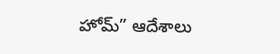హోమ్” ఆదేశాలు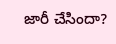జారీ చేసిందా?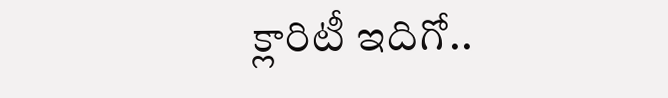క్లారిటీ ఇదిగో..